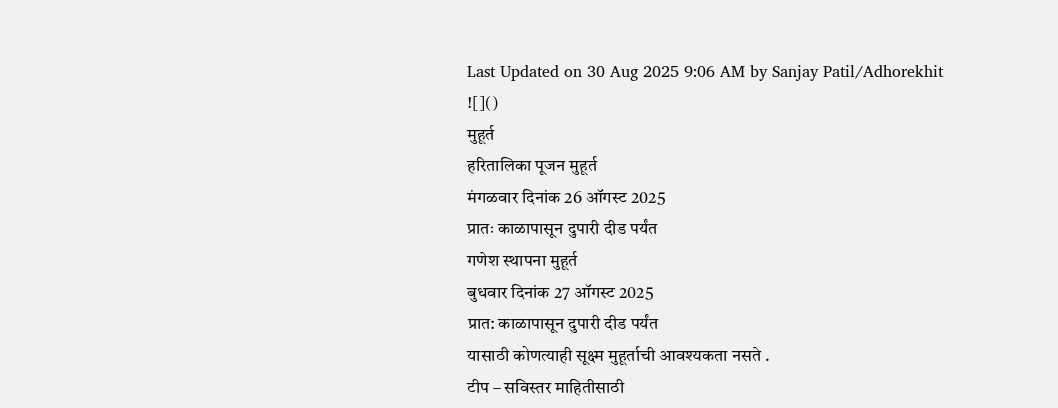Last Updated on 30 Aug 2025 9:06 AM by Sanjay Patil/Adhorekhit
![]()
मुहूर्त
हरितालिका पूजन मुहूर्त
मंगळवार दिनांक 26 ऑगस्ट 2025
प्रातः काळापासून दुपारी दीड पर्यंत
गणेश स्थापना मुहूर्त
बुधवार दिनांक 27 ऑगस्ट 2025
प्रात: काळापासून दुपारी दीड पर्यंत
यासाठी कोणत्याही सूक्ष्म मुहूर्ताची आवश्यकता नसते .
टीप – सविस्तर माहितीसाठी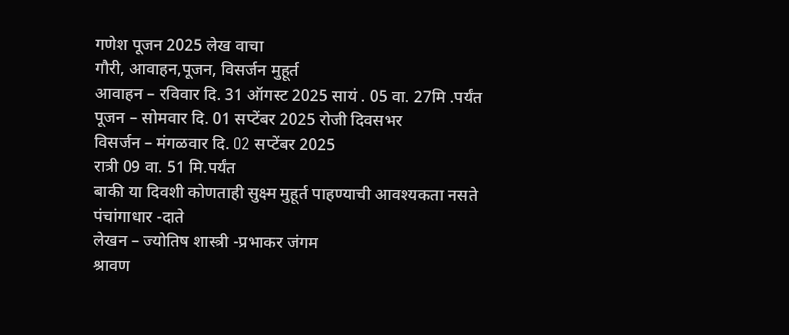गणेश पूजन 2025 लेख वाचा
गौरी, आवाहन,पूजन, विसर्जन मुहूर्त
आवाहन – रविवार दि. 31 ऑगस्ट 2025 सायं . 05 वा. 27मि .पर्यंत
पूजन – सोमवार दि. 01 सप्टेंबर 2025 रोजी दिवसभर
विसर्जन – मंगळवार दि. O2 सप्टेंबर 2025
रात्री 09 वा. 51 मि.पर्यंत
बाकी या दिवशी कोणताही सुक्ष्म मुहूर्त पाहण्याची आवश्यकता नसते
पंचांगाधार -दाते
लेखन – ज्योतिष शास्त्री -प्रभाकर जंगम
श्रावण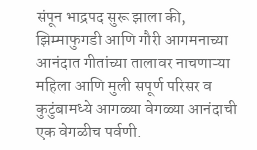संपून भाद्रपद सुरू झाला की, झिम्माफुगडी आणि गौरी आगमनाच्या आनंदात गीतांच्या तालावर नाचणाऱ्या महिला आणि मुली सपूर्ण परिसर व कुटुंबामध्ये आगळ्या वेगळ्या आनंदाची एक वेगळीच पर्वणी.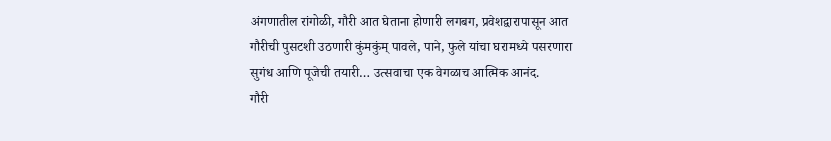अंगणातील रांगोळी, गौरी आत घेताना होणारी लगबग, प्रवेशद्वारापासून आत गौरीची पुसटशी उठणारी कुंमकुंम् पावले, पाने, फुले यांचा घरामध्ये पसरणारा सुगंध आणि पूजेची तयारी… उत्सवाचा एक वेगळाच आत्मिक आनंद.
गौरी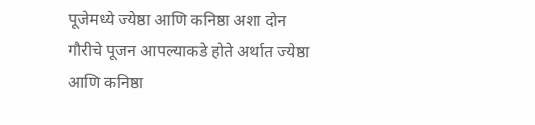पूजेमध्ये ज्येष्ठा आणि कनिष्ठा अशा दोन गौरीचे पूजन आपल्याकडे होते अर्थात ज्येष्ठा आणि कनिष्ठा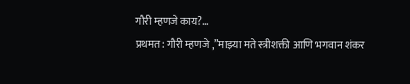गौरी म्हणजे काय?…
प्रथमत: गौरी म्हणजे ,”माझ्या मते स्त्रीशक्ती आणि भगवान शंकर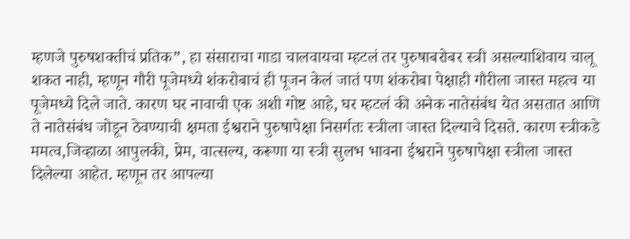म्हणजे पुरुषशक्तीचं प्रतिक”, हा संसाराचा गाडा चालवायचा म्हटलं तर पुरुषाबरोबर स्त्री असल्याशिवाय चालू शकत नाही, म्हणून गौरी पूजेमध्ये शंकरोबाचं ही पूजन केलं जातं पण शंकरोबा पेक्षाही गौरीला जास्त महत्व या पूजेमध्ये दिले जाते. कारण घर नावाची एक अशी गोष्ट आहे, घर म्हटलं की अनेक नातेसंबंध येत असतात आणि ते नातेसंबंध जोडून ठेवण्याची क्षमता ईश्वराने पुरुषापेक्षा निसर्गतः स्त्रीला जास्त दिल्याचे दिसते. कारण स्त्रीकडे ममत्व,जिव्हाळा आपुलकी, प्रेम, वात्सल्य, करूणा या स्त्री सुलभ भावना ईश्वराने पुरुषापेक्षा स्त्रीला जास्त दिलेल्या आहेत. म्हणून तर आपल्या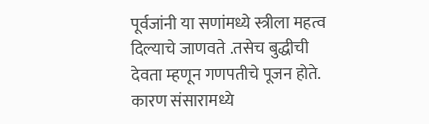पूर्वजांनी या सणांमध्ये स्त्रीला महत्व दिल्याचे जाणवते .तसेच बुद्धीची देवता म्हणून गणपतीचे पूजन होते. कारण संसारामध्ये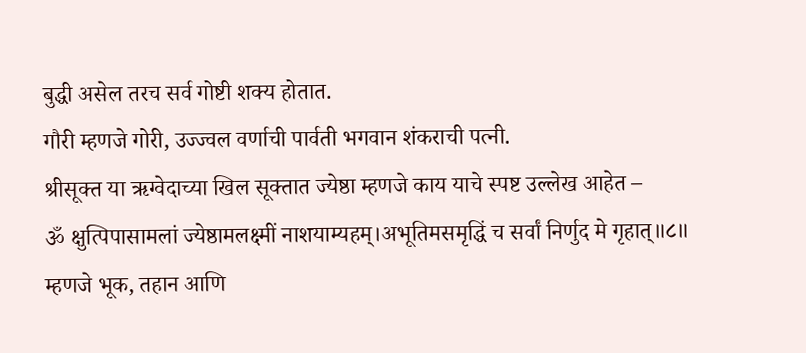बुद्धी असेल तरच सर्व गोष्टी शक्य होतात.
गौरी म्हणजे गोरी, उज्ज्वल वर्णाची पार्वती भगवान शंकराची पत्नी.
श्रीसूक्त या ऋग्वेदाच्या खिल सूक्तात ज्येष्ठा म्हणजे काय याचे स्पष्ट उल्लेख आहेत –
ॐ क्षुत्पिपासामलां ज्येष्ठामलक्ष्मीं नाशयाम्यहम्।अभूतिमसमृद्धिं च सर्वां निर्णुद मे गृहात्॥८॥
म्हणजे भूक, तहान आणि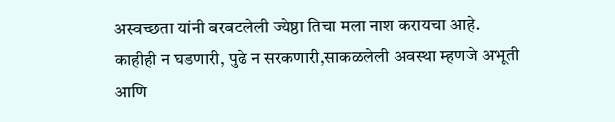अस्वच्छता यांनी बरबटलेली ज्येष्ठा तिचा मला नाश करायचा आहे. काहीही न घडणारी, पुढे न सरकणारी,साकळलेली अवस्था म्हणजे अभूती आणि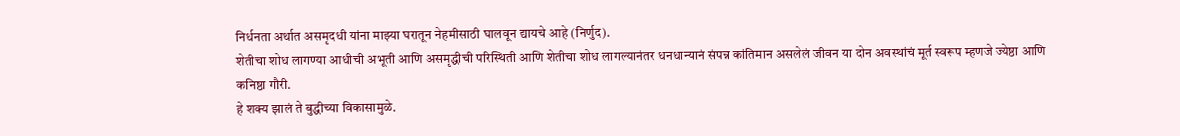निर्धनता अर्थात असमृदधी यांना माझ्या घरातून नेहमीसाठी घालवून द्यायचे आहे (निर्णुद).
शेतीचा शोध लागण्या आधीची अभूती आणि असमृद्धीची परिस्थिती आणि शेतीचा शोध लागल्यानंतर धनधान्यानं संपन्न कांतिमान असलेलं जीवन या दोन अवस्थांचं मूर्त स्वरूप म्हणजे ज्येष्ठा आणि कनिष्ठा गौरी.
हे शक्य झालं ते बुद्धीच्या विकासामुळे.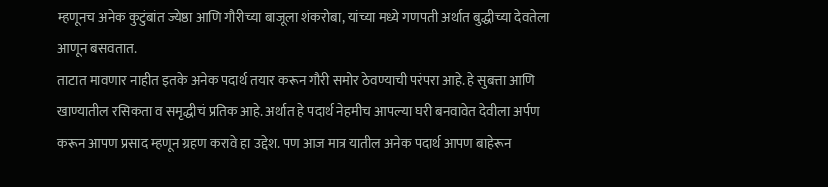म्हणूनच अनेक कुटुंबांत ज्येष्ठा आणि गौरीच्या बाजूला शंकरोबा, यांच्या मध्ये गणपती अर्थात बुद्धीच्या देवतेला आणून बसवतात.
ताटात मावणार नाहीत इतके अनेक पदार्थ तयार करून गौरी समोर ठेवण्याची परंपरा आहे. हे सुबत्ता आणि खाण्यातील रसिकता व समृद्धीचं प्रतिक आहे. अर्थात हे पदार्थ नेहमीच आपल्या घरी बनवावेत देवीला अर्पण करून आपण प्रसाद म्हणून ग्रहण करावे हा उद्देश. पण आज मात्र यातील अनेक पदार्थ आपण बाहेरून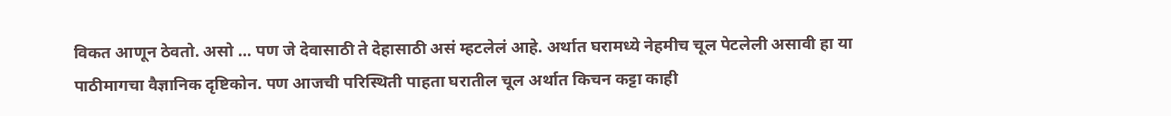विकत आणून ठेवतो. असो … पण जे देवासाठी ते देहासाठी असं म्हटलेलं आहे. अर्थात घरामध्ये नेहमीच चूल पेटलेली असावी हा या पाठीमागचा वैज्ञानिक दृष्टिकोन. पण आजची परिस्थिती पाहता घरातील चूल अर्थात किचन कट्टा काही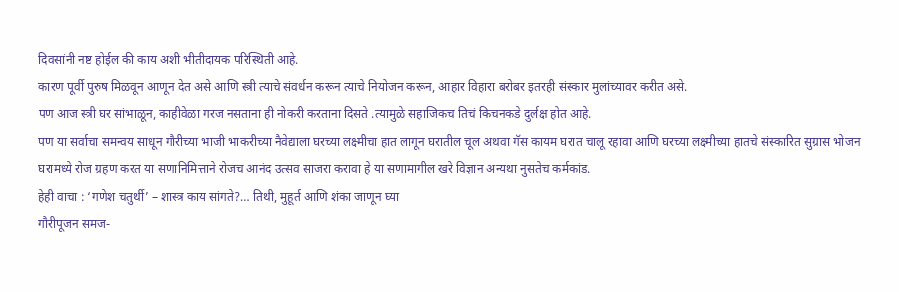दिवसांनी नष्ट होईल की काय अशी भीतीदायक परिस्थिती आहे.
कारण पूर्वी पुरुष मिळवून आणून देत असे आणि स्त्री त्याचे संवर्धन करून त्याचे नियोजन करून, आहार विहारा बरोबर इतरही संस्कार मुलांच्यावर करीत असे.
पण आज स्त्री घर सांभाळून, काहीवेळा गरज नसताना ही नोकरी करताना दिसते .त्यामुळे सहाजिकच तिचं किचनकडे दुर्लक्ष होत आहे.
पण या सर्वाचा समन्वय साधून गौरीच्या भाजी भाकरीच्या नैवेद्याला घरच्या लक्ष्मीचा हात लागून घरातील चूल अथवा गॅस कायम घरात चालू रहावा आणि घरच्या लक्ष्मीच्या हातचे संस्कारित सुग्रास भोजन घरामध्ये रोज ग्रहण करत या सणानिमित्ताने रोजच आनंद उत्सव साजरा करावा हे या सणामागील खरे विज्ञान अन्यथा नुसतेच कर्मकांड.
हेही वाचा : ‘गणेश चतुर्थी’ – शास्त्र काय सांगते?… तिथी, मुहूर्त आणि शंका जाणून घ्या
गौरीपूजन समज-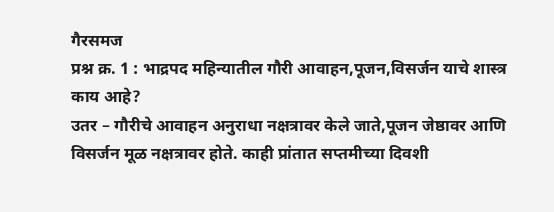गैरसमज
प्रश्न क्र. 1 : भाद्रपद महिन्यातील गौरी आवाहन,पूजन,विसर्जन याचे शास्त्र काय आहे?
उतर – गौरीचे आवाहन अनुराधा नक्षत्रावर केले जाते,पूजन जेष्ठावर आणि विसर्जन मूळ नक्षत्रावर होते. काही प्रांतात सप्तमीच्या दिवशी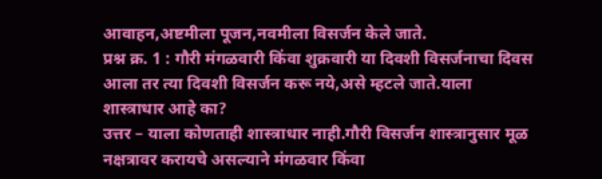आवाहन,अष्टमीला पूजन,नवमीला विसर्जन केले जाते.
प्रश्न क्र. 1 : गौरी मंगळवारी किंवा शुक्रवारी या दिवशी विसर्जनाचा दिवस आला तर त्या दिवशी विसर्जन करू नये,असे म्हटले जाते.याला शास्त्राधार आहे का?
उत्तर – याला कोणताही शास्त्राधार नाही.गौरी विसर्जन शास्त्रानुसार मूळ नक्षत्रावर करायचे असल्याने मंगळवार किंवा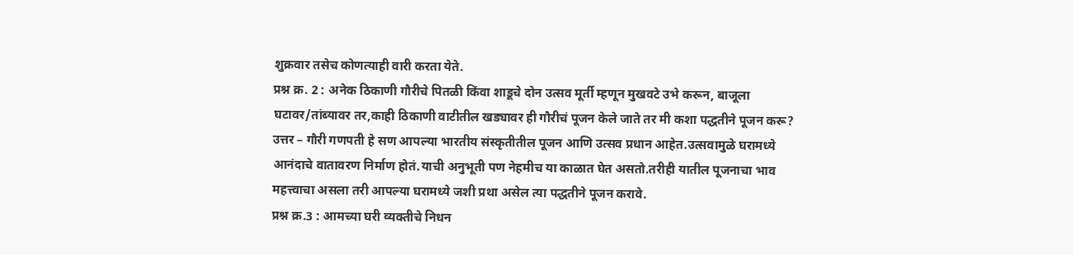शुक्रवार तसेच कोणत्याही वारी करता येते.
प्रश्न क्र. 2 : अनेक ठिकाणी गौरीचे पितळी किंवा शाडूचे दोन उत्सव मूर्ती म्हणून मुखवटे उभे करून, बाजूला घटावर/तांब्यावर तर,काही ठिकाणी वाटीतील खड्यावर ही गौरीचं पूजन केले जाते तर मी कशा पद्धतीने पूजन करू?
उत्तर – गौरी गणपती हे सण आपल्या भारतीय संस्कृतीतील पूजन आणि उत्सव प्रधान आहेत.उत्सवामुळे घरामध्ये आनंदाचे वातावरण निर्माण होतं.याची अनुभूती पण नेहमीच या काळात घेत असतो.तरीही यातील पूजनाचा भाव महत्त्वाचा असला तरी आपल्या घरामध्ये जशी प्रथा असेल त्या पद्धतीने पूजन करावे.
प्रश्न क्र.3 : आमच्या घरी व्यक्तीचे निधन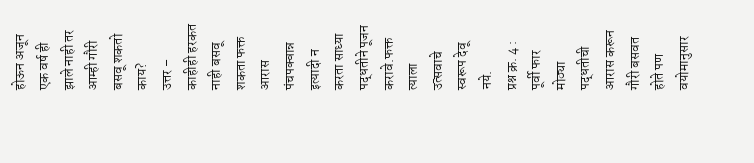होऊन अजून एक वर्ष ही झाले नाही तर आम्ही गौरी बसवू शकतो काय?
उत्तर – काहीही हरकत नाही बसवू शकता फक्त आरास पंचपक्वान्न इत्यादी न करता साध्या पद्धतीने पूजन करावे.फक्त त्याला उत्सवाचे स्वरूप देवू नये.
प्रश्न क्र. 4 : पूर्वी फार मोठ्या पद्धतीची आरास करून गौरी बसवत होते पण वयोमानुसार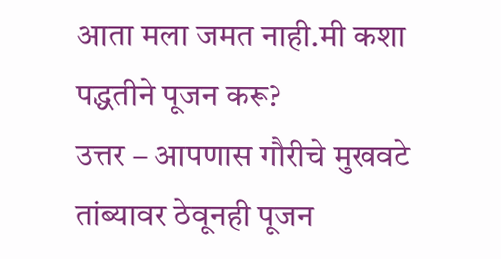आता मला जमत नाही.मी कशा पद्धतीने पूजन करू?
उत्तर – आपणास गौरीचे मुखवटे तांब्यावर ठेवूनही पूजन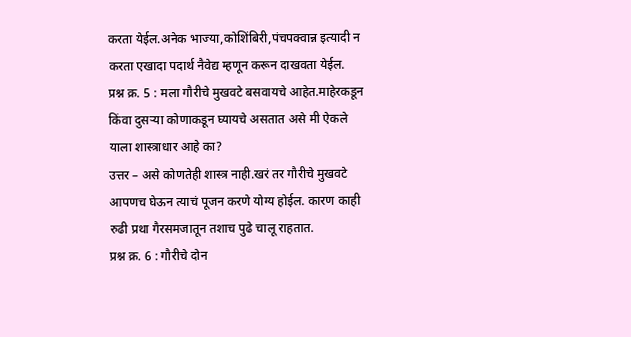करता येईल.अनेक भाज्या,कोशिंबिरी,पंचपक्वान्न इत्यादी न करता एखादा पदार्थ नैवेद्य म्हणून करून दाखवता येईल.
प्रश्न क्र. 5 : मला गौरीचे मुखवटे बसवायचे आहेत.माहेरकडून किंवा दुसऱ्या कोणाकडून घ्यायचे असतात असे मी ऐकले याला शास्त्राधार आहे का?
उत्तर – असे कोणतेही शास्त्र नाही.खरं तर गौरीचे मुखवटे आपणच घेऊन त्याचं पूजन करणे योग्य होईल. कारण काही रुढी प्रथा गैरसमजातून तशाच पुढे चालू राहतात.
प्रश्न क्र. 6 : गौरीचे दोन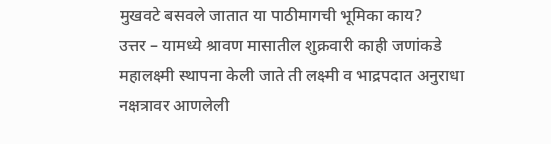मुखवटे बसवले जातात या पाठीमागची भूमिका काय?
उत्तर – यामध्ये श्रावण मासातील शुक्रवारी काही जणांकडे महालक्ष्मी स्थापना केली जाते ती लक्ष्मी व भाद्रपदात अनुराधा नक्षत्रावर आणलेली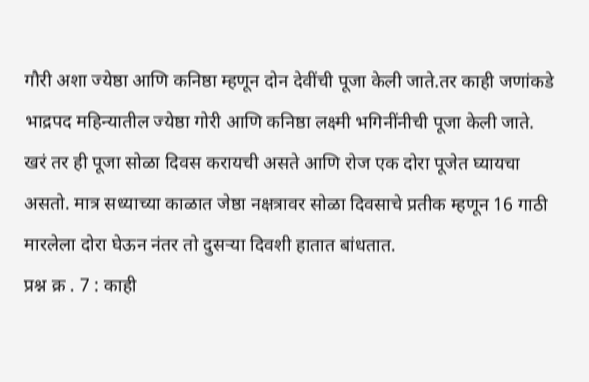गौरी अशा ज्येष्ठा आणि कनिष्ठा म्हणून दोन देवींची पूजा केली जाते.तर काही जणांकडे भाद्रपद महिन्यातील ज्येष्ठा गोरी आणि कनिष्ठा लक्ष्मी भगिनींनीची पूजा केली जाते.
खरं तर ही पूजा सोळा दिवस करायची असते आणि रोज एक दोरा पूजेत घ्यायचा असतो. मात्र सध्याच्या काळात जेष्ठा नक्षत्रावर सोळा दिवसाचे प्रतीक म्हणून 16 गाठी मारलेला दोरा घेऊन नंतर तो दुसऱ्या दिवशी हातात बांधतात.
प्रश्न क्र . 7 : काही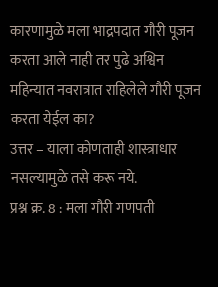कारणामुळे मला भाद्रपदात गौरी पूजन करता आले नाही तर पुढे अश्विन महिन्यात नवरात्रात राहिलेले गौरी पूजन करता येईल का?
उत्तर – याला कोणताही शास्त्राधार नसल्यामुळे तसे करू नये.
प्रश्न क्र. 8 : मला गौरी गणपती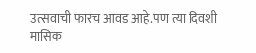उत्सवाची फारच आवड आहे.पण त्या दिवशी मासिक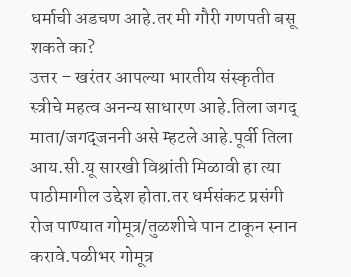धर्माची अडचण आहे.तर मी गौरी गणपती बसू शकते का?
उत्तर – खरंतर आपल्या भारतीय संस्कृतीत स्त्रीचे महत्व अनन्य साधारण आहे.तिला जगद् माता/जगद्जननी असे म्हटले आहे.पूर्वी तिला आय.सी.यू सारखी विश्रांती मिळावी हा त्या पाठीमागील उद्देश होता.तर धर्मसंकट प्रसंगी रोज पाण्यात गोमूत्र/तुळशीचे पान टाकून स्नान करावे.पळीभर गोमूत्र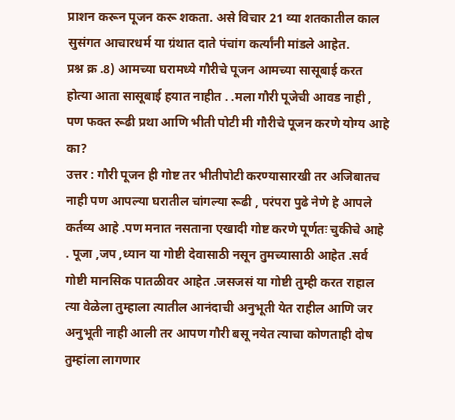प्राशन करून पूजन करू शकता. असे विचार 21 व्या शतकातील काल सुसंगत आचारधर्म या ग्रंथात दाते पंचांग कर्त्यांनी मांडले आहेत.
प्रश्न क्र .8) आमच्या घरामध्ये गौरीचे पूजन आमच्या सासूबाई करत होत्या आता सासूबाई हयात नाहीत . .मला गौरी पूजेची आवड नाही , पण फक्त रूढी प्रथा आणि भीती पोटी मी गौरीचे पूजन करणे योग्य आहे का?
उत्तर : गौरी पूजन ही गोष्ट तर भीतीपोटी करण्यासारखी तर अजिबातच नाही पण आपल्या घरातील चांगल्या रूढी , परंपरा पुढे नेणे हे आपले कर्तव्य आहे .पण मनात नसताना एखादी गोष्ट करणे पूर्णतः चुकीचे आहे . पूजा ,जप ,ध्यान या गोष्टी देवासाठी नसून तुमच्यासाठी आहेत .सर्व गोष्टी मानसिक पातळीवर आहेत .जसजसं या गोष्टी तुम्ही करत राहाल त्या वेळेला तुम्हाला त्यातील आनंदाची अनुभूती येत राहील आणि जर अनुभूती नाही आली तर आपण गौरी बसू नयेत त्याचा कोणताही दोष तुम्हांला लागणार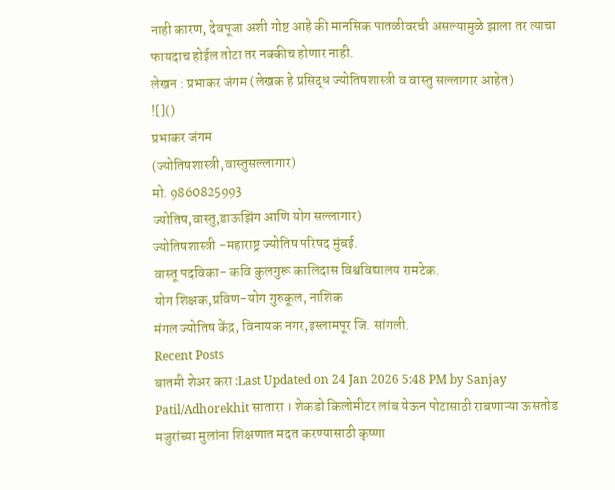नाही कारण, देवपूजा अशी गोष्ट आहे की मानसिक पातळीवरची असल्यामुळे झाला तर त्याचा फायदाच होईल तोटा तर नक्कीच होणार नाही.
लेखन : प्रभाकर जंगम (लेखक हे प्रसिद्ध ज्योतिषशास्त्री व वास्तु सल्लागार आहेत)
![]()
प्रभाकर जंगम
(ज्योतिषशास्त्री,वास्तुसल्लागार)
मो. 9860825993
ज्योतिष,वास्तु,डाऊझिंग आणि योग सल्लागार)
ज्योतिषशास्त्री -महाराष्ट्र ज्योतिष परिषद मुंबई.
वास्तू पदविका- कवि कुलगुरू कालिदास विश्वविद्यालय रामटेक.
योग शिक्षक,प्रविण-योग गुरुकूल, नाशिक
मंगल ज्योतिष केंद्र, विनायक नगर,इस्लामपूर जि. सांगली.
Recent Posts
बातमी शेअर करा :Last Updated on 24 Jan 2026 5:48 PM by Sanjay Patil/Adhorekhit सातारा । शेकडो किलोमीटर लांब येऊन पोटासाठी राबणाऱ्या ऊसतोड मजुरांच्या मुलांना शिक्षणात मदत करण्यासाठी कृष्णा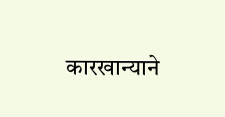कारखान्याने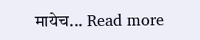मायेच... Read more